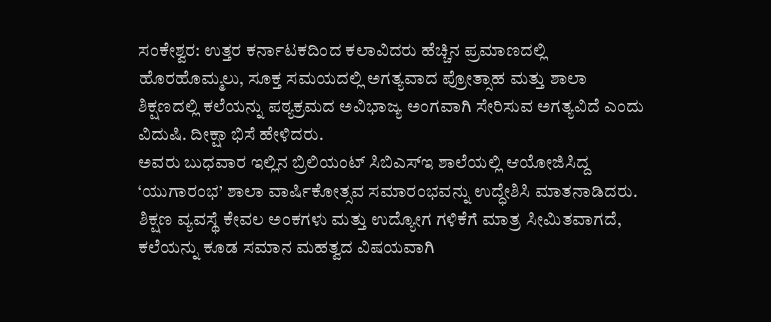ಸಂಕೇಶ್ವರ: ಉತ್ತರ ಕರ್ನಾಟಕದಿಂದ ಕಲಾವಿದರು ಹೆಚ್ಚಿನ ಪ್ರಮಾಣದಲ್ಲಿ ಹೊರಹೊಮ್ಮಲು, ಸೂಕ್ತ ಸಮಯದಲ್ಲಿ ಅಗತ್ಯವಾದ ಪ್ರೋತ್ಸಾಹ ಮತ್ತು ಶಾಲಾ ಶಿಕ್ಷಣದಲ್ಲಿ ಕಲೆಯನ್ನು ಪಠ್ಯಕ್ರಮದ ಅವಿಭಾಜ್ಯ ಅಂಗವಾಗಿ ಸೇರಿಸುವ ಅಗತ್ಯವಿದೆ ಎಂದು ವಿದುಷಿ. ದೀಕ್ಷಾ ಭಿಸೆ ಹೇಳಿದರು.
ಅವರು ಬುಧವಾರ ಇಲ್ಲಿನ ಬ್ರಿಲಿಯಂಟ್ ಸಿಬಿಎಸ್ಇ ಶಾಲೆಯಲ್ಲಿ ಆಯೋಜಿಸಿದ್ದ ‘ಯುಗಾರಂಭ’ ಶಾಲಾ ವಾರ್ಷಿಕೋತ್ಸವ ಸಮಾರಂಭವನ್ನು ಉದ್ಧೇಶಿಸಿ ಮಾತನಾಡಿದರು.
ಶಿಕ್ಷಣ ವ್ಯವಸ್ಥೆ ಕೇವಲ ಅಂಕಗಳು ಮತ್ತು ಉದ್ಯೋಗ ಗಳಿಕೆಗೆ ಮಾತ್ರ ಸೀಮಿತವಾಗದೆ, ಕಲೆಯನ್ನು ಕೂಡ ಸಮಾನ ಮಹತ್ವದ ವಿಷಯವಾಗಿ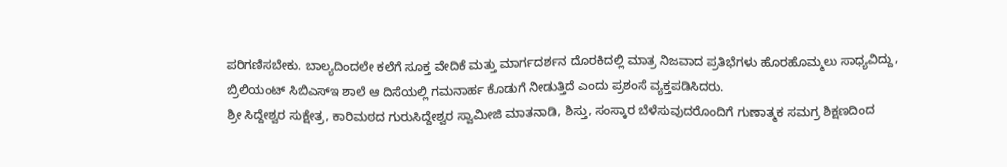ಪರಿಗಣಿಸಬೇಕು. ಬಾಲ್ಯದಿಂದಲೇ ಕಲೆಗೆ ಸೂಕ್ತ ವೇದಿಕೆ ಮತ್ತು ಮಾರ್ಗದರ್ಶನ ದೊರಕಿದಲ್ಲಿ ಮಾತ್ರ ನಿಜವಾದ ಪ್ರತಿಭೆಗಳು ಹೊರಹೊಮ್ಮಲು ಸಾಧ್ಯವಿದ್ದು, ಬ್ರಿಲಿಯಂಟ್ ಸಿಬಿಎಸ್ಇ ಶಾಲೆ ಆ ದಿಸೆಯಲ್ಲಿ ಗಮನಾರ್ಹ ಕೊಡುಗೆ ನೀಡುತ್ತಿದೆ ಎಂದು ಪ್ರಶಂಸೆ ವ್ಯಕ್ತಪಡಿಸಿದರು.
ಶ್ರೀ ಸಿದ್ದೇಶ್ವರ ಸುಕ್ಷೇತ್ರ, ಕಾರಿಮಠದ ಗುರುಸಿದ್ದೇಶ್ವರ ಸ್ವಾಮೀಜಿ ಮಾತನಾಡಿ, ಶಿಸ್ತು, ಸಂಸ್ಕಾರ ಬೆಳೆಸುವುದರೊಂದಿಗೆ ಗುಣಾತ್ಮಕ ಸಮಗ್ರ ಶಿಕ್ಷಣದಿಂದ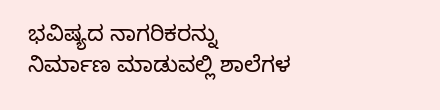ಭವಿಷ್ಯದ ನಾಗರಿಕರನ್ನು ನಿರ್ಮಾಣ ಮಾಡುವಲ್ಲಿ ಶಾಲೆಗಳ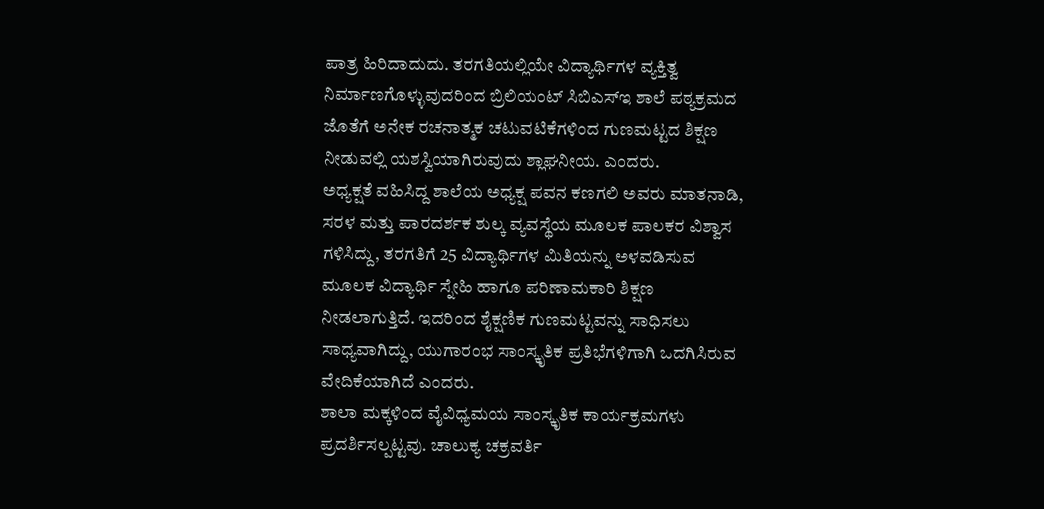ಪಾತ್ರ ಹಿರಿದಾದುದು. ತರಗತಿಯಲ್ಲಿಯೇ ವಿದ್ಯಾರ್ಥಿಗಳ ವ್ಯಕ್ತಿತ್ವ ನಿರ್ಮಾಣಗೊಳ್ಳುವುದರಿಂದ ಬ್ರಿಲಿಯಂಟ್ ಸಿಬಿಎಸ್ಇ ಶಾಲೆ ಪಠ್ಯಕ್ರಮದ ಜೊತೆಗೆ ಅನೇಕ ರಚನಾತ್ಮಕ ಚಟುವಟಿಕೆಗಳಿಂದ ಗುಣಮಟ್ಟದ ಶಿಕ್ಷಣ ನೀಡುವಲ್ಲಿ ಯಶಸ್ವಿಯಾಗಿರುವುದು ಶ್ಲಾಘನೀಯ. ಎಂದರು.
ಅಧ್ಯಕ್ಷತೆ ವಹಿಸಿದ್ದ ಶಾಲೆಯ ಅಧ್ಯಕ್ಷ ಪವನ ಕಣಗಲಿ ಅವರು ಮಾತನಾಡಿ, ಸರಳ ಮತ್ತು ಪಾರದರ್ಶಕ ಶುಲ್ಕ ವ್ಯವಸ್ಥೆಯ ಮೂಲಕ ಪಾಲಕರ ವಿಶ್ವಾಸ ಗಳಿಸಿದ್ದು, ತರಗತಿಗೆ 25 ವಿದ್ಯಾರ್ಥಿಗಳ ಮಿತಿಯನ್ನು ಅಳವಡಿಸುವ ಮೂಲಕ ವಿದ್ಯಾರ್ಥಿ ಸ್ನೇಹಿ ಹಾಗೂ ಪರಿಣಾಮಕಾರಿ ಶಿಕ್ಷಣ ನೀಡಲಾಗುತ್ತಿದೆ. ಇದರಿಂದ ಶೈಕ್ಷಣಿಕ ಗುಣಮಟ್ಟವನ್ನು ಸಾಧಿಸಲು ಸಾಧ್ಯವಾಗಿದ್ದು, ಯುಗಾರಂಭ ಸಾಂಸ್ಕೃತಿಕ ಪ್ರತಿಭೆಗಳಿಗಾಗಿ ಒದಗಿಸಿರುವ ವೇದಿಕೆಯಾಗಿದೆ ಎಂದರು.
ಶಾಲಾ ಮಕ್ಕಳಿಂದ ವೈವಿಧ್ಯಮಯ ಸಾಂಸ್ಕೃತಿಕ ಕಾರ್ಯಕ್ರಮಗಳು ಪ್ರದರ್ಶಿಸಲ್ಪಟ್ಟವು. ಚಾಲುಕ್ಯ ಚಕ್ರವರ್ತಿ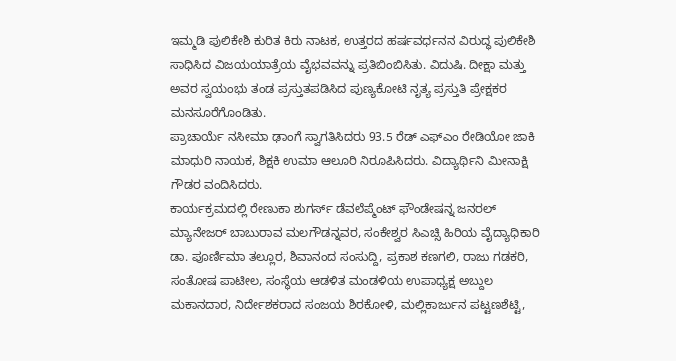ಇಮ್ಮಡಿ ಪುಲಿಕೇಶಿ ಕುರಿತ ಕಿರು ನಾಟಕ, ಉತ್ತರದ ಹರ್ಷವರ್ಧನನ ವಿರುದ್ಧ ಪುಲಿಕೇಶಿ ಸಾಧಿಸಿದ ವಿಜಯಯಾತ್ರೆಯ ವೈಭವವನ್ನು ಪ್ರತಿಬಿಂಬಿಸಿತು. ವಿದುಷಿ. ದೀಕ್ಷಾ ಮತ್ತು ಅವರ ಸ್ವಯಂಭು ತಂಡ ಪ್ರಸ್ತುತಪಡಿಸಿದ ಪುಣ್ಯಕೋಟಿ ನೃತ್ಯ ಪ್ರಸ್ತುತಿ ಪ್ರೇಕ್ಷಕರ ಮನಸೂರೆಗೊಂಡಿತು.
ಪ್ರಾಚಾರ್ಯೆ ನಸೀಮಾ ಢಾಂಗೆ ಸ್ವಾಗತಿಸಿದರು 93.5 ರೆಡ್ ಎಫ್ಎಂ ರೇಡಿಯೋ ಜಾಕಿ ಮಾಧುರಿ ನಾಯಕ, ಶಿಕ್ಷಕಿ ಉಮಾ ಆಲೂರಿ ನಿರೂಪಿಸಿದರು. ವಿದ್ಯಾರ್ಥಿನಿ ಮೀನಾಕ್ಷಿ ಗೌಡರ ವಂದಿಸಿದರು.
ಕಾರ್ಯಕ್ರಮದಲ್ಲಿ ರೇಣುಕಾ ಶುಗರ್ಸ್ ಡೆವಲೆಪ್ಮೆಂಟ್ ಫೌಂಡೇಷನ್ನ ಜನರಲ್ ಮ್ಯಾನೇಜರ್ ಬಾಬುರಾವ ಮಲಗೌಡನ್ನವರ, ಸಂಕೇಶ್ವರ ಸಿಎಚ್ಸಿ ಹಿರಿಯ ವೈದ್ಯಾಧಿಕಾರಿ ಡಾ. ಪೂರ್ಣಿಮಾ ತಲ್ಲೂರ, ಶಿವಾನಂದ ಸಂಸುದ್ದಿ, ಪ್ರಕಾಶ ಕಣಗಲಿ, ರಾಜು ಗಡಕರಿ, ಸಂತೋಷ ಪಾಟೀಲ, ಸಂಸ್ಥೆಯ ಆಡಳಿತ ಮಂಡಳಿಯ ಉಪಾಧ್ಯಕ್ಷ ಅಬ್ದುಲ ಮಕಾನದಾರ, ನಿರ್ದೇಶಕರಾದ ಸಂಜಯ ಶಿರಕೋಳಿ, ಮಲ್ಲಿಕಾರ್ಜುನ ಪಟ್ಟಣಶೆಟ್ಟಿ,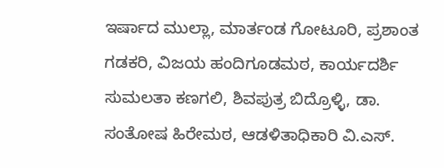ಇರ್ಷಾದ ಮುಲ್ಲಾ, ಮಾರ್ತಂಡ ಗೋಟೂರಿ, ಪ್ರಶಾಂತ ಗಡಕರಿ, ವಿಜಯ ಹಂದಿಗೂಡಮಠ, ಕಾರ್ಯದರ್ಶಿ ಸುಮಲತಾ ಕಣಗಲಿ, ಶಿವಪುತ್ರ ಬಿದ್ರೊಳ್ಳಿ, ಡಾ. ಸಂತೋಷ ಹಿರೇಮಠ, ಆಡಳಿತಾಧಿಕಾರಿ ವಿ.ಎಸ್.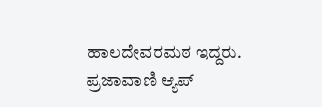ಹಾಲದೇವರಮಠ ಇದ್ದರು.
ಪ್ರಜಾವಾಣಿ ಆ್ಯಪ್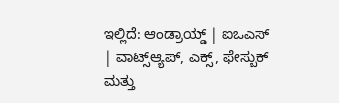ಇಲ್ಲಿದೆ: ಆಂಡ್ರಾಯ್ಡ್ | ಐಒಎಸ್ | ವಾಟ್ಸ್ಆ್ಯಪ್, ಎಕ್ಸ್, ಫೇಸ್ಬುಕ್ ಮತ್ತು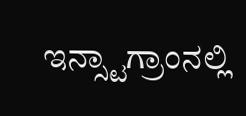ಇನ್ಸ್ಟಾಗ್ರಾಂನಲ್ಲಿ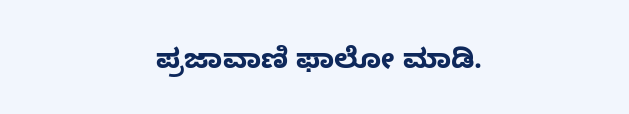ಪ್ರಜಾವಾಣಿ ಫಾಲೋ ಮಾಡಿ.